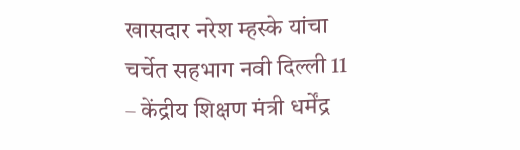खासदार नरेश म्हस्के यांचा चर्चेत सहभाग नवी दिल्ली 11 – केंद्रीय शिक्षण मंत्री धर्मेंद्र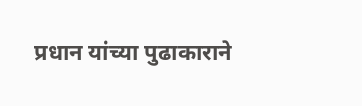प्रधान यांच्या पुढाकाराने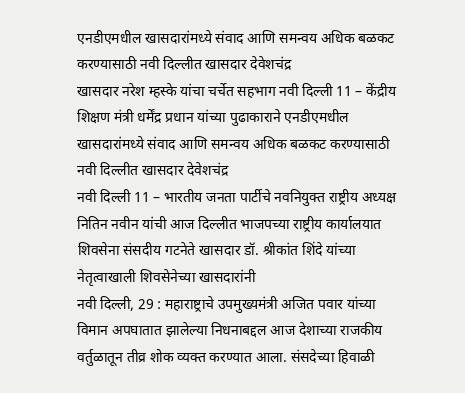एनडीएमधील खासदारांमध्ये संवाद आणि समन्वय अधिक बळकट करण्यासाठी नवी दिल्लीत खासदार देवेशचंद्र
खासदार नरेश म्हस्के यांचा चर्चेत सहभाग नवी दिल्ली 11 – केंद्रीय शिक्षण मंत्री धर्मेंद्र प्रधान यांच्या पुढाकाराने एनडीएमधील खासदारांमध्ये संवाद आणि समन्वय अधिक बळकट करण्यासाठी नवी दिल्लीत खासदार देवेशचंद्र
नवी दिल्ली 11 – भारतीय जनता पार्टीचे नवनियुक्त राष्ट्रीय अध्यक्ष नितिन नवीन यांची आज दिल्लीत भाजपच्या राष्ट्रीय कार्यालयात शिवसेना संसदीय गटनेते खासदार डॉ. श्रीकांत शिंदे यांच्या नेतृत्वाखाली शिवसेनेच्या खासदारांनी
नवी दिल्ली, 29 : महाराष्ट्राचे उपमुख्यमंत्री अजित पवार यांच्या विमान अपघातात झालेल्या निधनाबद्दल आज देशाच्या राजकीय वर्तुळातून तीव्र शोक व्यक्त करण्यात आला. संसदेच्या हिवाळी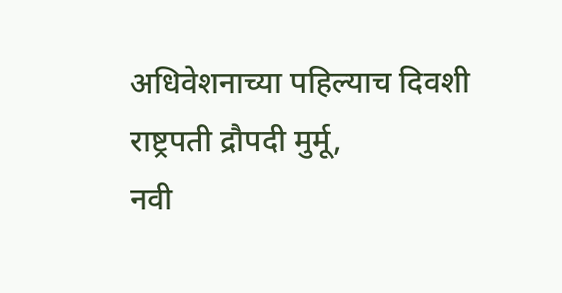अधिवेशनाच्या पहिल्याच दिवशी राष्ट्रपती द्रौपदी मुर्मू,
नवी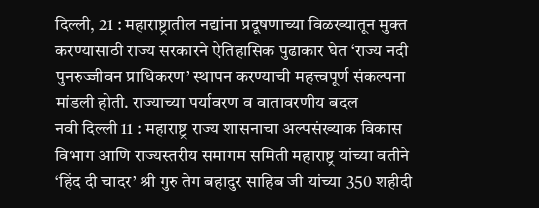दिल्ली, 21 : महाराष्ट्रातील नद्यांना प्रदूषणाच्या विळख्यातून मुक्त करण्यासाठी राज्य सरकारने ऐतिहासिक पुढाकार घेत ‘राज्य नदी पुनरुज्जीवन प्राधिकरण’ स्थापन करण्याची महत्त्वपूर्ण संकल्पना मांडली होती. राज्याच्या पर्यावरण व वातावरणीय बदल
नवी दिल्ली 11 : महाराष्ट्र राज्य शासनाचा अल्पसंख्याक विकास विभाग आणि राज्यस्तरीय समागम समिती महाराष्ट्र यांच्या वतीने ‘हिंद दी चादर’ श्री गुरु तेग बहादुर साहिब जी यांच्या 350 शहीदी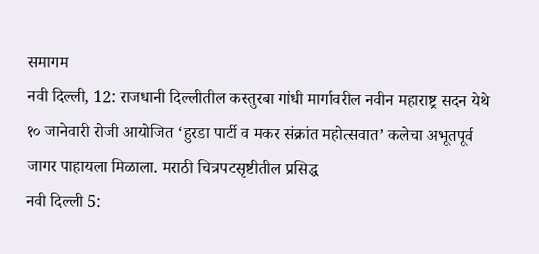समागम
नवी दिल्ली, 12: राजधानी दिल्लीतील कस्तुरबा गांधी मार्गावरील नवीन महाराष्ट्र सदन येथे १० जानेवारी रोजी आयोजित ‘हुरडा पार्टी व मकर संक्रांत महोत्सवात’ कलेचा अभूतपूर्व जागर पाहायला मिळाला. मराठी चित्रपटसृष्टीतील प्रसिद्ध
नवी दिल्ली 5: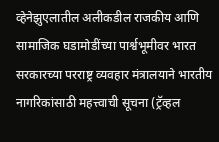व्हेनेझुएलातील अलीकडील राजकीय आणि सामाजिक घडामोडींच्या पार्श्वभूमीवर भारत सरकारच्या परराष्ट्र व्यवहार मंत्रालयाने भारतीय नागरिकांसाठी महत्त्वाची सूचना (ट्रॅव्हल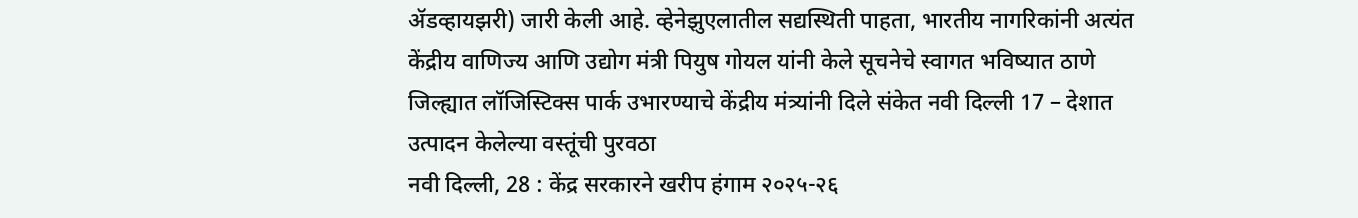ॲडव्हायझरी) जारी केली आहे. व्हेनेझुएलातील सद्यस्थिती पाहता, भारतीय नागरिकांनी अत्यंत
केंद्रीय वाणिज्य आणि उद्योग मंत्री पियुष गोयल यांनी केले सूचनेचे स्वागत भविष्यात ठाणे जिल्ह्यात लॉजिस्टिक्स पार्क उभारण्याचे केंद्रीय मंत्र्यांनी दिले संकेत नवी दिल्ली 17 – देशात उत्पादन केलेल्या वस्तूंची पुरवठा
नवी दिल्ली, 28 : केंद्र सरकारने खरीप हंगाम २०२५-२६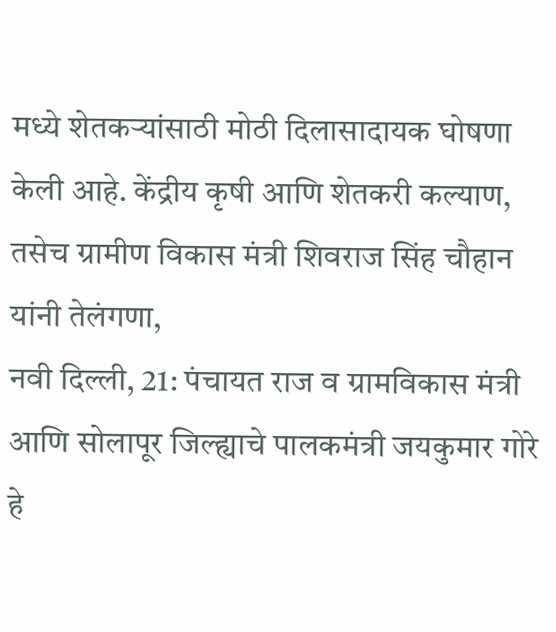मध्ये शेतकऱ्यांसाठी मोठी दिलासादायक घोषणा केली आहे. केंद्रीय कृषी आणि शेतकरी कल्याण, तसेच ग्रामीण विकास मंत्री शिवराज सिंह चौहान यांनी तेलंगणा,
नवी दिल्ली, 21: पंचायत राज व ग्रामविकास मंत्री आणि सोलापूर जिल्ह्याचे पालकमंत्री जयकुमार गोरे हे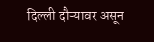दिल्ली दौऱ्यावर असून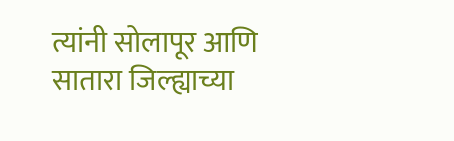त्यांनी सोलापूर आणि सातारा जिल्ह्याच्या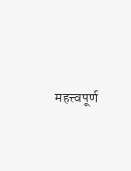महत्त्वपूर्ण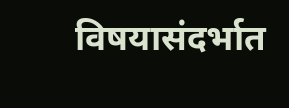विषयासंदर्भात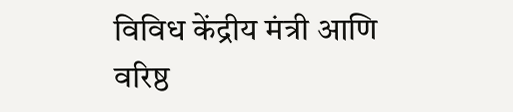विविध केंद्रीय मंत्री आणि वरिष्ठ